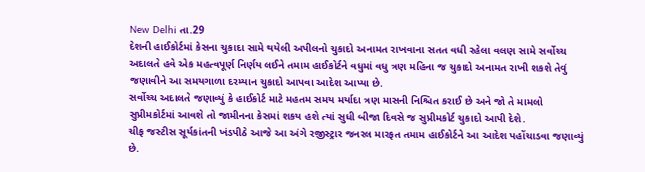New Delhi તા.29
દેશની હાઈકોર્ટમાં કેસના ચુકાદા સામે થયેલી અપીલનો ચુકાદો અનામત રાખવાના સતત વધી રહેલા વલણ સામે સર્વોચ્ચ અદાલતે હવે એક મહત્વપૂર્ણ નિર્ણય લઈને તમામ હાઈકોર્ટને વધુમાં વધુ ત્રણ મહિના જ ચુકાદો અનામત રાખી શકશે તેવું જણાવીને આ સમયગાળા દરમ્યાન ચુકાદો આપવા આદેશ આપ્યા છે.
સર્વોચ્ચ અદાલતે જણાવ્યું કે હાઈકોર્ટ માટે મહતમ સમય મર્યાદા ત્રણ માસની નિશ્ચિત કરાઈ છે અને જો તે મામલો સુપ્રીમકોર્ટમાં આવશે તો જામીનના કેસમાં શકય હશે ત્યાં સુધી બીજા દિવસે જ સુપ્રીમકોર્ટ ચુકાદો આપી દેશે.
ચીફ જસ્ટીસ સૂર્યકાંતની ખંડપીઠે આજે આ અંગે રજીસ્ટ્રાર જનરલ મારફત તમામ હાઈકોર્ટને આ આદેશ પહોંચાડવા જણાવ્યું છે.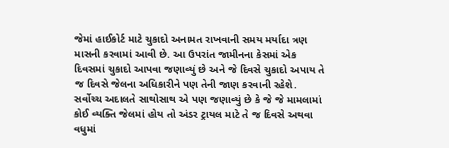જેમાં હાઈકોર્ટ માટે ચુકાદો અનામત રાખવાની સમય મર્યાદા ત્રણ માસની કરવામાં આવી છે. આ ઉપરાંત જામીનના કેસમાં એક દિવસમાં ચુકાદો આપવા જણાવ્યું છે અને જે દિવસે ચુકાદો અપાય તે જ દિવસે જેલના અધિકારીને પણ તેની જાણ કરવાની રહેશે.
સર્વોચ્ચ અદાલતે સાથોસાથ એ પણ જણાવ્યું છે કે જે જે મામલામાં કોઈ વ્યક્તિ જેલમાં હોય તો અંડર ટ્રાયલ માટે તે જ દિવસે અથવા વધુમાં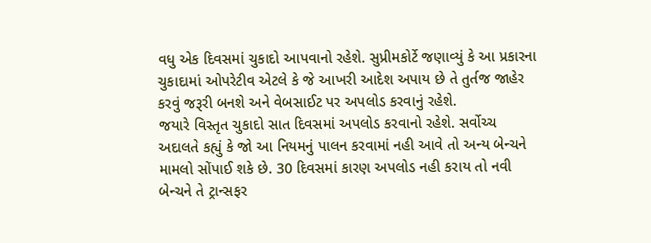વધુ એક દિવસમાં ચુકાદો આપવાનો રહેશે. સુપ્રીમકોર્ટે જણાવ્યું કે આ પ્રકારના ચુકાદામાં ઓપરેટીવ એટલે કે જે આખરી આદેશ અપાય છે તે તુર્તજ જાહેર કરવું જરૂરી બનશે અને વેબસાઈટ પર અપલોડ કરવાનું રહેશે.
જયારે વિસ્તૃત ચુકાદો સાત દિવસમાં અપલોડ કરવાનો રહેશે. સર્વોચ્ચ અદાલતે કહ્યું કે જો આ નિયમનું પાલન કરવામાં નહી આવે તો અન્ય બેન્ચને મામલો સોંપાઈ શકે છે. 30 દિવસમાં કારણ અપલોડ નહી કરાય તો નવી બેન્ચને તે ટ્રાન્સફર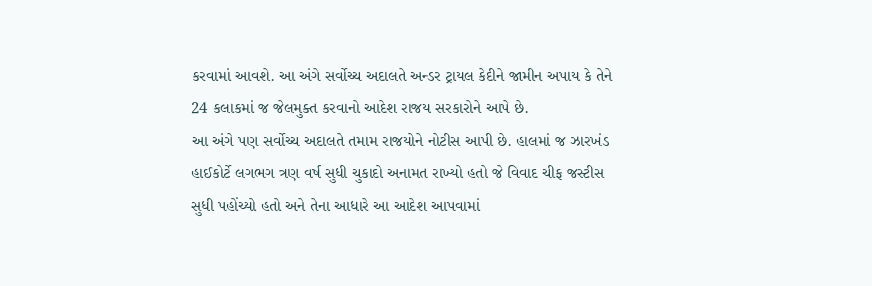કરવામાં આવશે. આ અંગે સર્વોચ્ચ અદાલતે અન્ડર ટ્રાયલ કેદીને જામીન અપાય કે તેને 24 કલાકમાં જ જેલમુક્ત કરવાનો આદેશ રાજય સરકારોને આપે છે.
આ અંગે પણ સર્વોચ્ચ અદાલતે તમામ રાજયોને નોટીસ આપી છે. હાલમાં જ ઝારખંડ હાઈકોર્ટે લગભગ ત્રણ વર્ષ સુધી ચુકાદો અનામત રાખ્યો હતો જે વિવાદ ચીફ જસ્ટીસ સુધી પહોંચ્યો હતો અને તેના આધારે આ આદેશ આપવામાં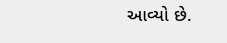આવ્યો છે.